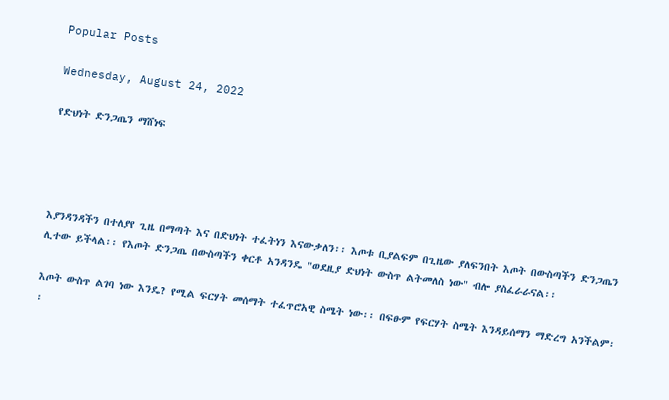Popular Posts

Wednesday, August 24, 2022

የድህነት ድንጋጤን ማሸነፍ




እያንዳንዳችን በተለያየ ጊዜ በማጣት እና በድህነት ተፈትነን እናውቃለን፡፡ እጦቱ ቢያልፍም በጊዜው ያለፍንበት እጦት በውስጣችን ድንጋጤን ሊተው ይችላል፡፡ የእጦት ድንጋጤ በውስጣችን ቀርቶ አንዳንዴ "ወደዚያ ድህነት ውስጥ ልትመለስ ነው" ብሎ ያስፈራራናል፡፡

እጦት ውስጥ ልገባ ነው እንዴ? የሚል ፍርሃት መሰማት ተፈጥሮአዊ ስሜት ነው፡፡ በፍፁም የፍርሃት ስሜት እንዳይሰማን ማድረግ አንችልም፡፡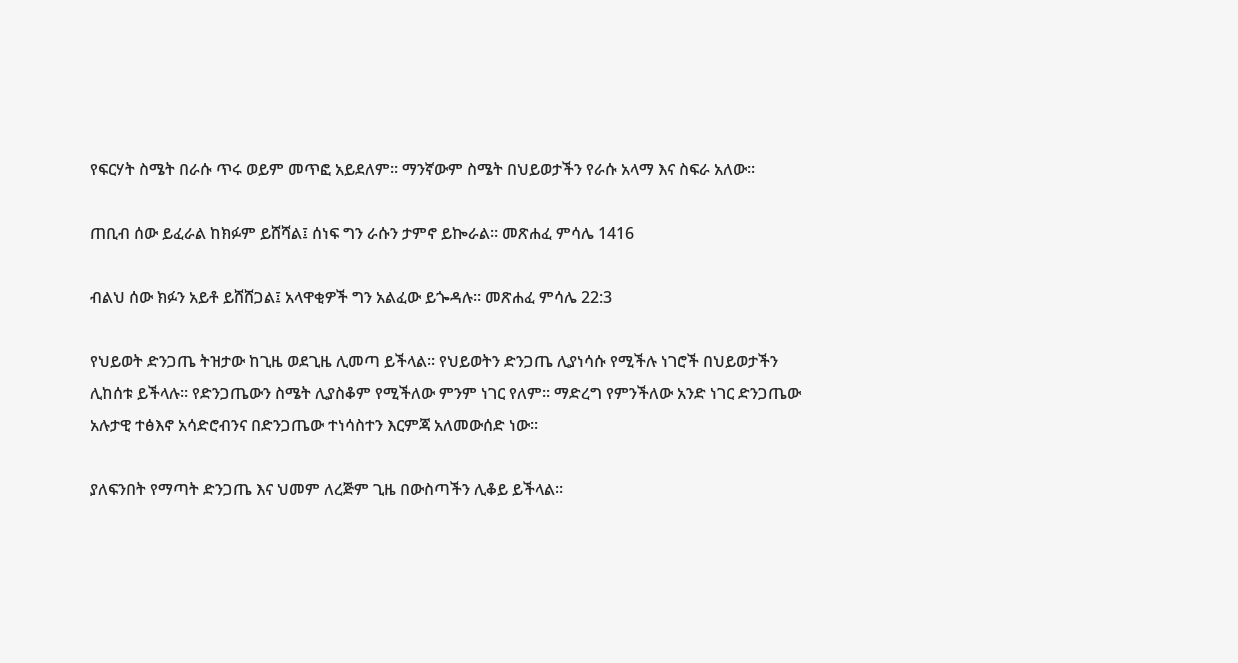የፍርሃት ስሜት በራሱ ጥሩ ወይም መጥፎ አይደለም፡፡ ማንኛውም ስሜት በህይወታችን የራሱ አላማ እና ስፍራ አለው፡፡

ጠቢብ ሰው ይፈራል ከክፉም ይሸሻል፤ ሰነፍ ግን ራሱን ታምኖ ይኰራል። መጽሐፈ ምሳሌ 1416

ብልህ ሰው ክፉን አይቶ ይሸሸጋል፤ አላዋቂዎች ግን አልፈው ይጐዳሉ። መጽሐፈ ምሳሌ 22:3

የህይወት ድንጋጤ ትዝታው ከጊዜ ወደጊዜ ሊመጣ ይችላል፡፡ የህይወትን ድንጋጤ ሊያነሳሱ የሚችሉ ነገሮች በህይወታችን ሊከሰቱ ይችላሉ፡፡ የድንጋጤውን ስሜት ሊያስቆም የሚችለው ምንም ነገር የለም፡፡ ማድረግ የምንችለው አንድ ነገር ድንጋጤው አሉታዊ ተፅእኖ አሳድሮብንና በድንጋጤው ተነሳስተን እርምጃ አለመውሰድ ነው፡፡

ያለፍንበት የማጣት ድንጋጤ እና ህመም ለረጅም ጊዜ በውስጣችን ሊቆይ ይችላል፡፡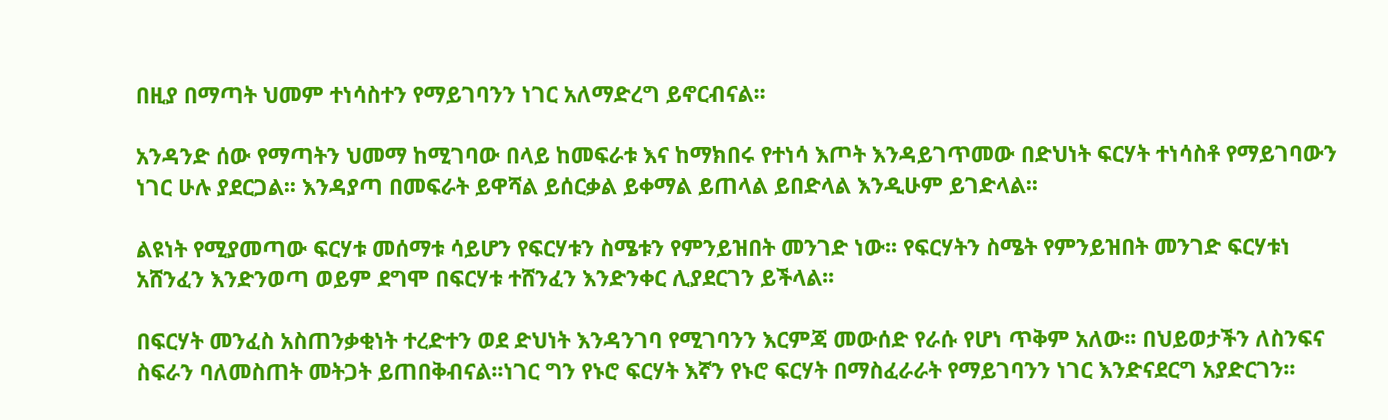በዚያ በማጣት ህመም ተነሳስተን የማይገባንን ነገር አለማድረግ ይኖርብናል፡፡

አንዳንድ ሰው የማጣትን ህመማ ከሚገባው በላይ ከመፍራቱ እና ከማክበሩ የተነሳ እጦት እንዳይገጥመው በድህነት ፍርሃት ተነሳስቶ የማይገባውን ነገር ሁሉ ያደርጋል፡፡ እንዳያጣ በመፍራት ይዋሻል ይሰርቃል ይቀማል ይጠላል ይበድላል እንዲሁም ይገድላል፡፡

ልዩነት የሚያመጣው ፍርሃቱ መሰማቱ ሳይሆን የፍርሃቱን ስሜቱን የምንይዝበት መንገድ ነው፡፡ የፍርሃትን ስሜት የምንይዝበት መንገድ ፍርሃቱነ አሸንፈን እንድንወጣ ወይም ደግሞ በፍርሃቱ ተሸንፈን እንድንቀር ሊያደርገን ይችላል፡፡

በፍርሃት መንፈስ አስጠንቃቂነት ተረድተን ወደ ድህነት እንዳንገባ የሚገባንን እርምጃ መውሰድ የራሱ የሆነ ጥቅም አለው፡፡ በህይወታችን ለስንፍና ስፍራን ባለመስጠት መትጋት ይጠበቅብናል፡፡ነገር ግን የኑሮ ፍርሃት እኛን የኑሮ ፍርሃት በማስፈራራት የማይገባንን ነገር እንድናደርግ አያድርገን፡፡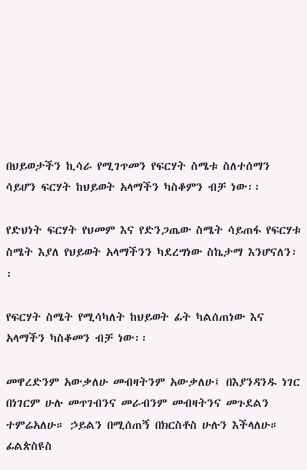በህይወታችን ኪሳራ የሚገጥመን የፍርሃት ስሜቱ ስለተሰማን ሳይሆን ፍርሃት ከህይወት አላማችን ካስቆምን ብቻ ነው፡፡

የድህነት ፍርሃት የህመም እና የድንጋጤው ስሜት ሳይጠፋ የፍርሃቱ ስሜት እያለ የህይወት አላማችንን ካደረግነው ስኬታማ እንሆናለን፡፡

የፍርሃት ስሜት የሚሳካለት ከህይወት ፊት ካልሰጠነው እና አላማችን ካስቆመን ብቻ ነው፡፡

መዋረድንም አውቃለሁ መብዛትንም አውቃለሁ፤ በእያንዳንዱ ነገር በነገርም ሁሉ መጥገብንና መራብንም መብዛትንና መጉደልን ተምሬአለሁ። ኃይልን በሚሰጠኝ በክርስቶስ ሁሉን እችላለሁ። ፊልጵስዩስ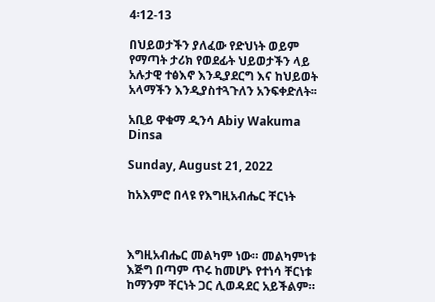4፡12-13

በህይወታችን ያለፈው የድህነት ወይም የማጣት ታሪክ የወደፊት ህይወታችን ላይ አሉታዊ ተፅእኖ እንዲያደርግ እና ከህይወት አላማችን እንዲያስተጓጉለን አንፍቀድለት፡፡

አቢይ ዋቁማ ዲንሳ Abiy Wakuma Dinsa

Sunday, August 21, 2022

ከአእምሮ በላዩ የእግዚአብሔር ቸርነት



እግዚአብሔር መልካም ነው። መልካምነቱ እጅግ በጣም ጥሩ ከመሆኑ የተነሳ ቸርነቱ ከማንም ቸርነት ጋር ሊወዳደር አይችልም።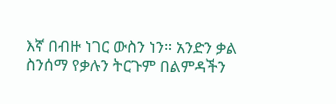እኛ በብዙ ነገር ውስን ነን። አንድን ቃል ስንሰማ የቃሉን ትርጉም በልምዳችን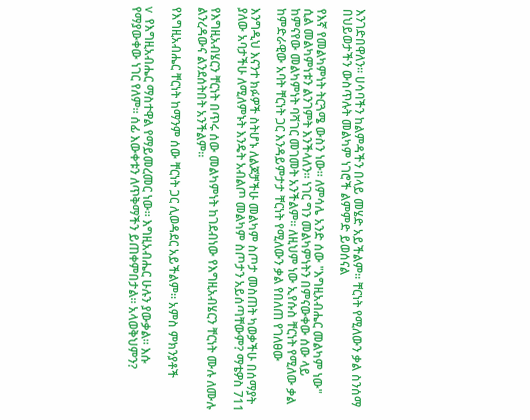እንገድበዋለን። ሀሳባችን ከልምዳችን በላይ መሄድ አይችልም። ቸርነት የሚለውን ቃል ስንሰማ በህይወታችን ውስጥሉት መልካም ነገሮች ልምምድ ይወሰናል

የእኛ የመልካምነት ትርጓሜ ውስን ነው። ለምሳሌ አንድ ሰው "እግዚአብሔር መልካም ነው" ሲል መልካምነቱን ልንገምት እንችላለን፡፡ ነገር ግን መልካምነትን በምናውቀው ሰው ላይ ከምናየው መልካምነት ባሻገር መገመት አንችልም። ለዚህም ነው ኢየሱስ ቸርነት የሚለው ቃል ከምድራዊው አባት ቸርነት ጋር እንዳይምታታ ቸርነት የሚለውን ቃል የበለጠ የገለፀው

እንግዲህ እናንተ ክፉዎች ስትሆኑ ለልጆቻችሁ መልካም ስጦታ መስጠት ካወቃችሁ በሰማያት ያለው አባታችሁ ለሚለምኑት እንዴት አብልጦ መልካም ስጦታን አይሰጣቸውም? ማቴዎስ 711

የእግዚአብሄርን ቸርነት በጥሩ ሰው መልካምነት ከገደብነው የእግዚአብሄርን ቸርነት ሙሉ ለሙሉ ልንረዳውና ልንደሰትበት አንችልም።

የእግዚአብሔር ቸርነት ከማንም ሰው ቸርነት ጋር ሊወዳደር አይችልም። አምስ ምክንያቶች

v  የእግዚአብሔር ማስተዋል የማይመረመር ነው። እግዚአብሔር ሁሉን ያውቃል። እሱ የማያውቀው ነገር የለም፡፡ ሰፊ እውቀቱን ለጥቅማችን ይጠቀምበታል። አላወቅህምን?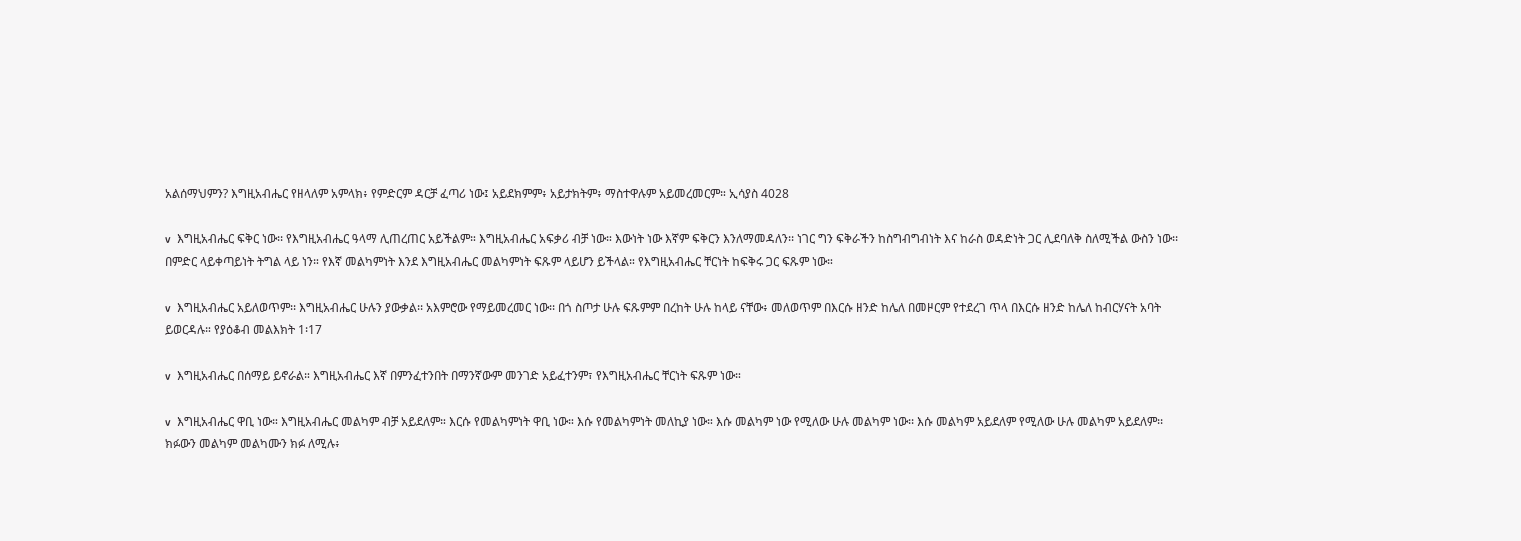አልሰማህምን? እግዚአብሔር የዘላለም አምላክ፥ የምድርም ዳርቻ ፈጣሪ ነው፤ አይደክምም፥ አይታክትም፥ ማስተዋሉም አይመረመርም። ኢሳያስ 4028

v  እግዚአብሔር ፍቅር ነው፡፡ የእግዚአብሔር ዓላማ ሊጠረጠር አይችልም። እግዚአብሔር አፍቃሪ ብቻ ነው። እውነት ነው እኛም ፍቅርን እንለማመዳለን፡፡ ነገር ግን ፍቅራችን ከስግብግብነት እና ከራስ ወዳድነት ጋር ሊደባለቅ ስለሚችል ውስን ነው፡፡ በምድር ላይቀጣይነት ትግል ላይ ነን። የእኛ መልካምነት እንደ እግዚአብሔር መልካምነት ፍጹም ላይሆን ይችላል። የእግዚአብሔር ቸርነት ከፍቅሩ ጋር ፍጹም ነው።

v  እግዚአብሔር አይለወጥም፡፡ እግዚአብሔር ሁሉን ያውቃል፡፡ አእምሮው የማይመረመር ነው፡፡ በጎ ስጦታ ሁሉ ፍጹምም በረከት ሁሉ ከላይ ናቸው፥ መለወጥም በእርሱ ዘንድ ከሌለ በመዞርም የተደረገ ጥላ በእርሱ ዘንድ ከሌለ ከብርሃናት አባት ይወርዳሉ። የያዕቆብ መልእክት 1፡17

v  እግዚአብሔር በሰማይ ይኖራል። እግዚአብሔር እኛ በምንፈተንበት በማንኛውም መንገድ አይፈተንም፣ የእግዚአብሔር ቸርነት ፍጹም ነው።

v  እግዚአብሔር ዋቢ ነው። እግዚአብሔር መልካም ብቻ አይደለም። እርሱ የመልካምነት ዋቢ ነው። እሱ የመልካምነት መለኪያ ነው። እሱ መልካም ነው የሚለው ሁሉ መልካም ነው፡፡ እሱ መልካም አይደለም የሚለው ሁሉ መልካም አይደለም፡፡ ክፉውን መልካም መልካሙን ክፉ ለሚሉ፥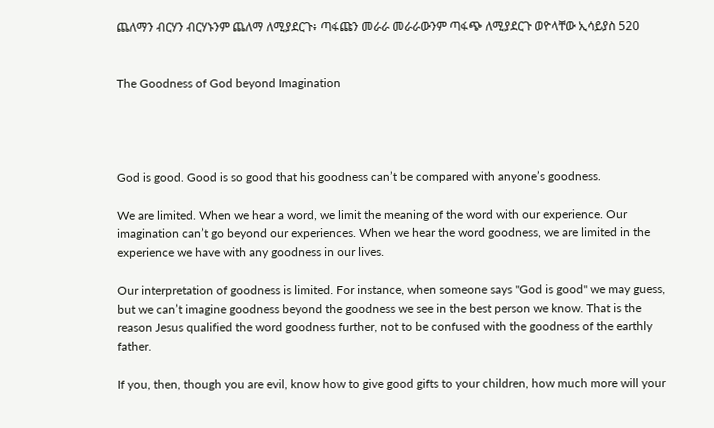ጨለማን ብርሃን ብርሃኑንም ጨለማ ለሚያደርጉ፥ ጣፋጩን መራራ መራራውንም ጣፋጭ ለሚያደርጉ ወዮላቸው ኢሳይያስ 520


The Goodness of God beyond Imagination




God is good. Good is so good that his goodness can’t be compared with anyone’s goodness.

We are limited. When we hear a word, we limit the meaning of the word with our experience. Our imagination can’t go beyond our experiences. When we hear the word goodness, we are limited in the experience we have with any goodness in our lives.

Our interpretation of goodness is limited. For instance, when someone says "God is good" we may guess, but we can’t imagine goodness beyond the goodness we see in the best person we know. That is the reason Jesus qualified the word goodness further, not to be confused with the goodness of the earthly father.

If you, then, though you are evil, know how to give good gifts to your children, how much more will your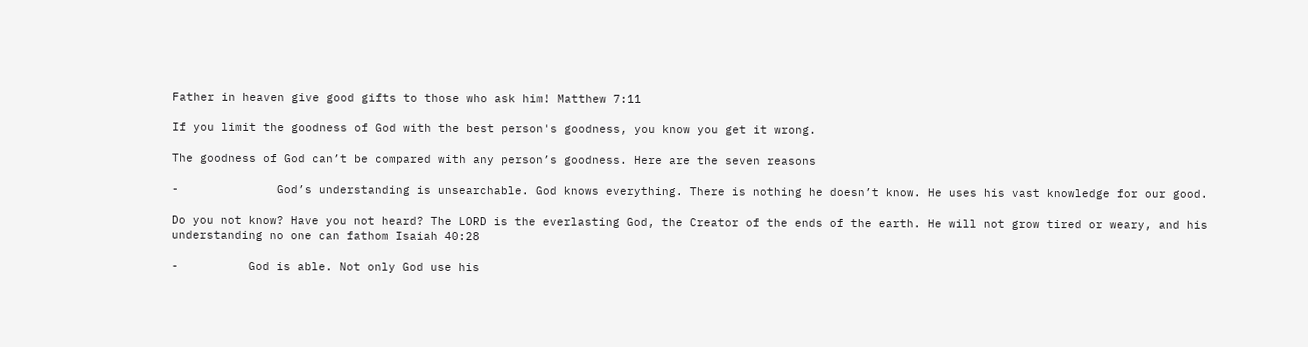Father in heaven give good gifts to those who ask him! Matthew 7:11

If you limit the goodness of God with the best person's goodness, you know you get it wrong.

The goodness of God can’t be compared with any person’s goodness. Here are the seven reasons

-              God’s understanding is unsearchable. God knows everything. There is nothing he doesn’t know. He uses his vast knowledge for our good.

Do you not know? Have you not heard? The LORD is the everlasting God, the Creator of the ends of the earth. He will not grow tired or weary, and his understanding no one can fathom Isaiah 40:28

-          God is able. Not only God use his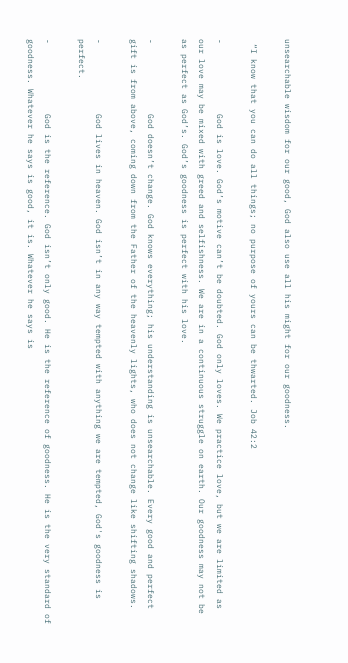unsearchable wisdom for our good, God also use all his might for our goodness.

 “I know that you can do all things; no purpose of yours can be thwarted. Job 42:2

-              God is love. God’s motive can’t be doubted. God only loves. We practice love, but we are limited as our love may be mixed with greed and selfishness. We are in a continuous struggle on earth. Our goodness may not be as perfect as God’s. God’s goodness is perfect with his love.

-              God doesn’t change. God knows everything; his understanding is unsearchable. Every good and perfect gift is from above, coming down from the Father of the heavenly lights, who does not change like shifting shadows.

-              God lives in heaven. God isn’t in any way tempted with anything we are tempted, God's goodness is perfect.

-              God is the reference. God isn’t only good. He is the reference of goodness. He is the very standard of goodness. Whatever he says is good, it is. Whatever he says is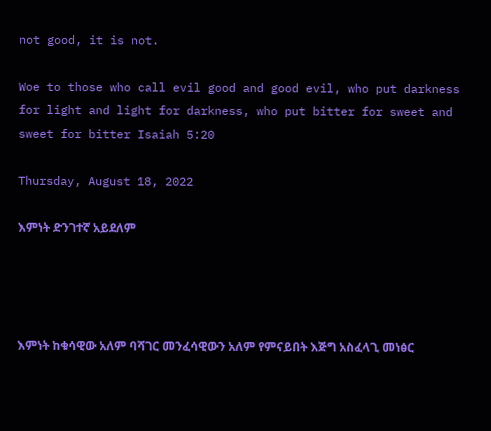not good, it is not.

Woe to those who call evil good and good evil, who put darkness for light and light for darkness, who put bitter for sweet and sweet for bitter Isaiah 5:20

Thursday, August 18, 2022

እምነት ድንገተኛ አይደለም




እምነት ከቁሳዊው አለም ባሻገር መንፈሳዊውን አለም የምናይበት እጅግ አስፈላጊ መነፅር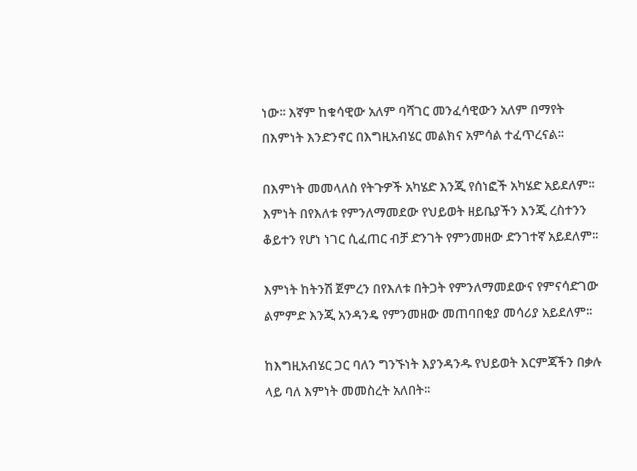ነው፡፡ እኛም ከቁሳዊው አለም ባሻገር መንፈሳዊውን አለም በማየት በእምነት እንድንኖር በእግዚአብሄር መልክና አምሳል ተፈጥረናል፡፡

በእምነት መመላለስ የትጉዎች አካሄድ እንጂ የሰነፎች አካሄድ አይደለም፡፡ እምነት በየእለቱ የምንለማመደው የህይወት ዘይቤያችን እንጂ ረስተንን ቆይተን የሆነ ነገር ሲፈጠር ብቻ ድንገት የምንመዘው ድንገተኛ አይደለም፡፡

እምነት ከትንሽ ጀምረን በየእለቱ በትጋት የምንለማመደውና የምናሳድገው ልምምድ እንጂ አንዳንዴ የምንመዘው መጠባበቂያ መሳሪያ አይደለም፡፡

ከእግዚአብሄር ጋር ባለን ግንኙነት እያንዳንዱ የህይወት እርምጃችን በቃሉ ላይ ባለ እምነት መመስረት አለበት፡፡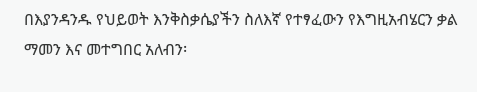በእያንዳንዱ የህይወት እንቅስቃሴያችን ስለእኛ የተፃፈውን የእግዚአብሄርን ቃል ማመን እና መተግበር አለብን፡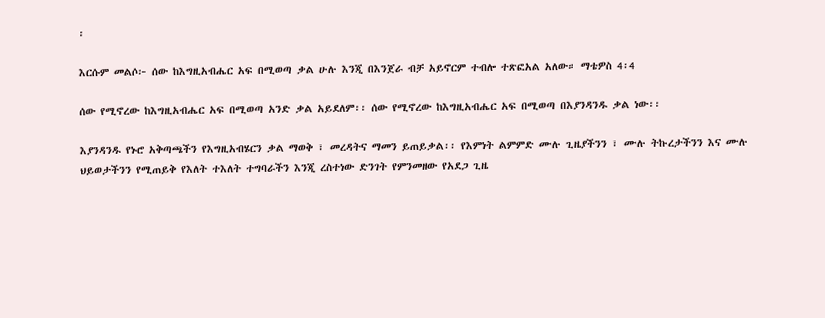፡

እርሱም መልሶ፦ ሰው ከእግዚአብሔር አፍ በሚወጣ ቃል ሁሉ እንጂ በእንጀራ ብቻ አይኖርም ተብሎ ተጽፎአል አለው። ማቴዎስ 4፡4

ሰው የሚኖረው ከእግዚአብሔር አፍ በሚወጣ አንድ ቃል አይደለም፡፡ ሰው የሚኖረው ከእግዚአብሔር አፍ በሚወጣ በእያንዳንዱ ቃል ነው፡፡

እያንዳንዱ የኑሮ አቅጣጫችን የእግዚአብሄርን ቃል ማወቅ ፣ መረዳትና ማመን ይጠይቃል፡፡ የእምነት ልምምድ ሙሉ ጊዜያችንን ፣ ሙሉ ትኩረታችንን እና ሙሉ ህይወታችንን የሚጠይቅ የእለት ተእለት ተግባራችን እንጂ ረስተነው ድንገት የምንመዘው የአደጋ ጊዜ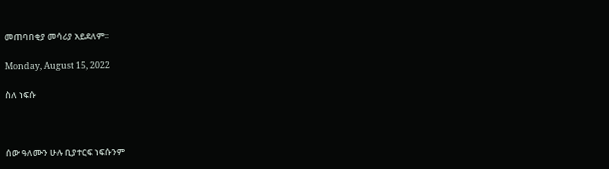መጠባበቂያ መሳሪያ አይደለም፡፡

Monday, August 15, 2022

ስለ ነፍሱ



ሰው ዓለሙን ሁሉ ቢያተርፍ ነፍሱንም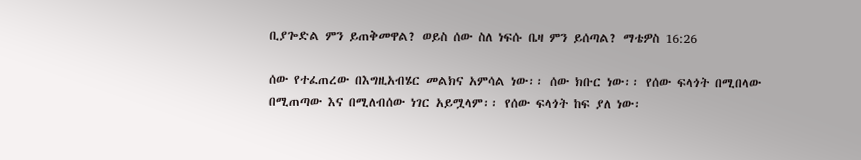ቢያጐድል ምን ይጠቅመዋል? ወይስ ሰው ስለ ነፍሱ ቤዛ ምን ይሰጣል? ማቴዎስ 16:26

ሰው የተፈጠረው በእግዚአብሄር መልክና አምሳል ነው፡፡ ሰው ክቡር ነው፡፡ የሰው ፍላጎት በሚበላው በሚጠጣው እና በሚለብሰው ነገር አይሟላም፡፡ የሰው ፍላጎት ከፍ ያለ ነው፡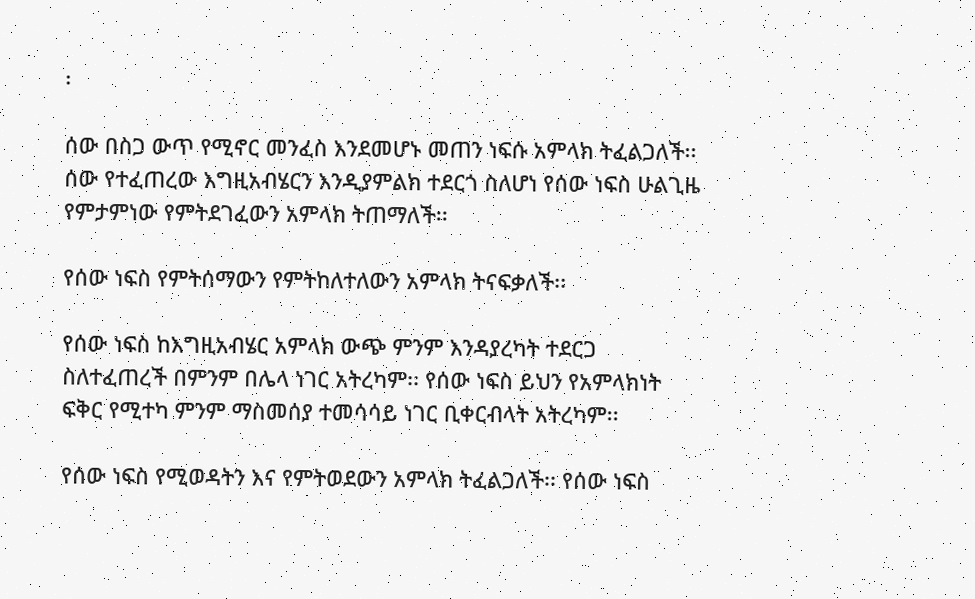፡

ሰው በስጋ ውጥ የሚኖር መንፈስ እንደመሆኑ መጠን ነፍሱ አምላክ ትፈልጋለች፡፡ ሰው የተፈጠረው እግዚአብሄርን እንዲያምልክ ተደርጎ ስለሆነ የሰው ነፍስ ሁልጊዜ የምታምነው የምትደገፈውን አምላክ ትጠማለች፡፡

የሰው ነፍስ የምትሰማውን የምትከለተለውን አምላክ ትናፍቃለች፡፡

የሰው ነፍስ ከእግዚአብሄር አምላክ ውጭ ምንም እንዳያረካት ተደርጋ ስለተፈጠረች በምንም በሌላ ነገር አትረካም፡፡ የሰው ነፍስ ይህን የአምላክነት ፍቅር የሚተካ ምንም ማስመሰያ ተመሳሳይ ነገር ቢቀርብላት አትረካም፡፡

የሰው ነፍስ የሚወዳትን እና የምትወደውን አምላክ ትፈልጋለች፡፡ የሰው ነፍስ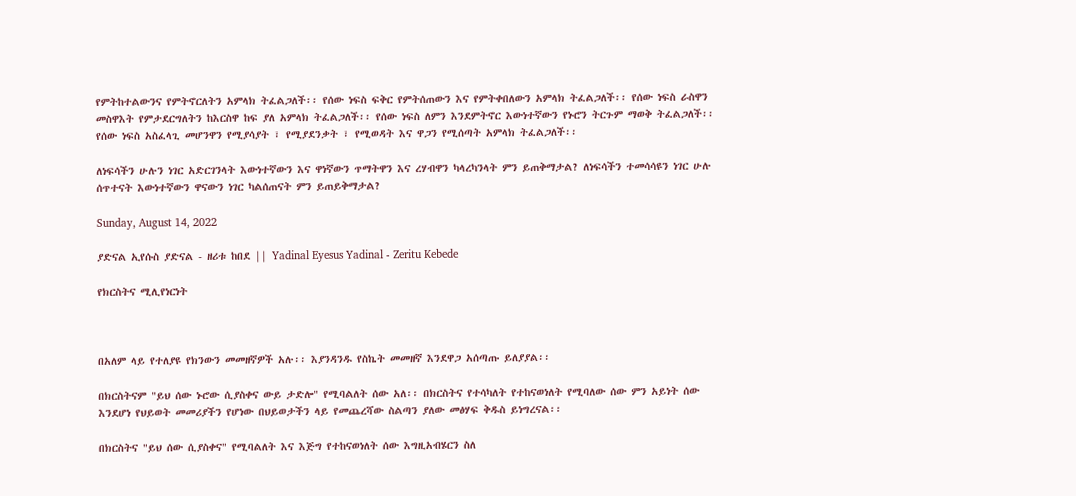የምትከተልውንና የምትኖርለትን አምላክ ትፈልጋለች፡፡ የሰው ነፍስ ፍቅር የምትሰጠውን እና የምትቀበለውን አምላክ ትፈልጋለች፡፡ የሰው ነፍስ ራስዋን መስዋእት የምታደርግለትን ከእርስዋ ከፍ ያለ አምላክ ትፈልጋለች፡፡ የሰው ነፍስ ለምን እንደምትኖር እውነተኛውን የኑሮን ትርጉም ማወቅ ትፈልጋለች፡፡ የሰው ነፍስ አስፈላጊ መሆንዋን የሚያሳያት ፣ የሚያደንቃት ፣ የሚወዳት እና ዋጋን የሚሰጣት አምላክ ትፈልጋለች፡፡

ለነፍሳችን ሁሉን ነገር አድርገንላት እውነተኛውን እና ዋነኛውን ጥማትዋን እና ረሃብዋን ካላረካንላት ምን ይጠቅማታል? ለነፍሳችን ተመሳሳዩን ነገር ሁሉ ሰጥተናት እውነተኛውን ዋናውን ነገር ካልሰጠናት ምን ይጠይቅማታል?

Sunday, August 14, 2022

ያድናል ኢየሱስ ያድናል - ዘሪቱ ከበደ || Yadinal Eyesus Yadinal - Zeritu Kebede

የክርስትና ሚሊየነርነት



በአለም ላይ የተለያዩ የክንውን መመዘኛዎች አሉ፡፡ እያንዳንዱ የስኬት መመዘኛ እንደዋጋ አሰጣጡ ይለያያል፡፡

በክርስትናም "ይህ ሰው ኑሮው ሲያስቀና ውይ ታድሎ" የሚባልለት ሰው አለ፡፡ በክርስትና የተሳካለት የተከናወነለት የሚባለው ሰው ምን አይነት ሰው እንደሆነ የህይወት መመሪያችን የሆነው በህይወታችን ላይ የመጨረሻው ስልጣን ያለው መፅሃፍ ቅዱስ ይነግረናል፡፡

በክርስትና "ይህ ሰው ሲያስቀና" የሚባልለት እና እጅግ የተከናወነለት ሰው እግዚአብሄርን ስለ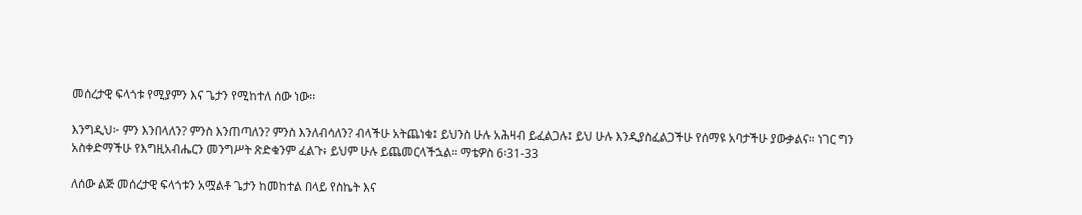መሰረታዊ ፍላጎቱ የሚያምን እና ጌታን የሚከተለ ሰው ነው፡፡

እንግዲህ፦ ምን እንበላለን? ምንስ እንጠጣለን? ምንስ እንለብሳለን? ብላችሁ አትጨነቁ፤ ይህንስ ሁሉ አሕዛብ ይፈልጋሉ፤ ይህ ሁሉ እንዲያስፈልጋችሁ የሰማዩ አባታችሁ ያውቃልና። ነገር ግን አስቀድማችሁ የእግዚአብሔርን መንግሥት ጽድቁንም ፈልጉ፥ ይህም ሁሉ ይጨመርላችኋል። ማቴዎስ 6፡31-33

ለሰው ልጅ መሰረታዊ ፍላጎቱን አሟልቶ ጌታን ከመከተል በላይ የስኬት እና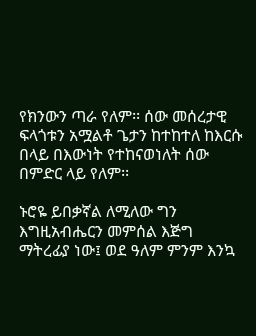የክንውን ጣራ የለም፡፡ ሰው መሰረታዊ ፍላጎቱን አሟልቶ ጌታን ከተከተለ ከእርሱ በላይ በእውነት የተከናወነለት ሰው በምድር ላይ የለም፡፡

ኑሮዬ ይበቃኛል ለሚለው ግን እግዚአብሔርን መምሰል እጅግ ማትረፊያ ነው፤ ወደ ዓለም ምንም እንኳ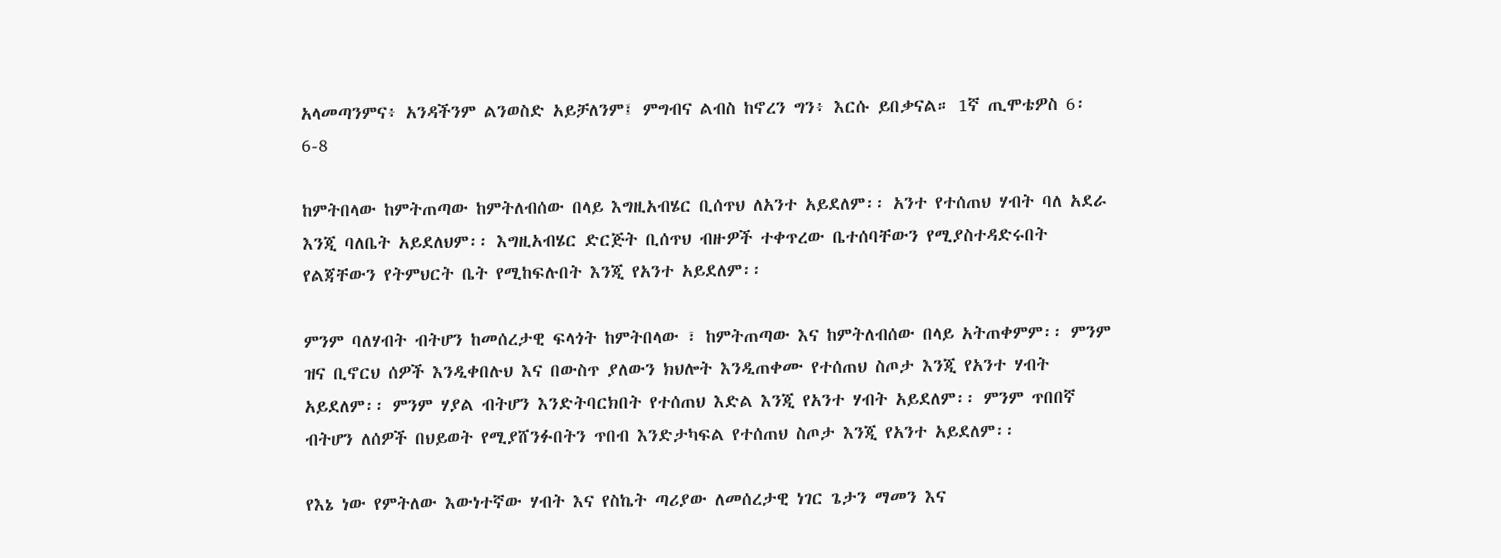አላመጣንምና፥ አንዳችንም ልንወስድ አይቻለንም፤ ምግብና ልብስ ከኖረን ግን፥ እርሱ ይበቃናል። 1ኛ ጢሞቴዎስ 6፡6-8

ከምትበላው ከምትጠጣው ከምትለብሰው በላይ እግዚአብሄር ቢሰጥህ ለአንተ አይደለም፡፡ አንተ የተሰጠህ ሃብት ባለ አደራ እንጂ ባለቤት አይደለህም፡፡ እግዚአብሄር ድርጅት ቢሰጥህ ብዙዎች ተቀጥረው ቤተሰባቸውን የሚያስተዳድሩበት የልጃቸውን የትምህርት ቤት የሚከፍሉበት እንጂ የአንተ አይደለም፡፡

ምንም ባለሃብት ብትሆን ከመሰረታዊ ፍላጎት ከምትበላው ፣ ከምትጠጣው እና ከምትለብሰው በላይ አትጠቀምም፡፡ ምንም ዝና ቢኖርህ ሰዎች እንዲቀበሉህ እና በውስጥ ያለውን ክህሎት እንዲጠቀሙ የተሰጠህ ስጦታ እንጂ የአንተ ሃብት አይደለም፡፡ ምንም ሃያል ብትሆን እንድትባርክበት የተሰጠህ እድል እንጂ የአንተ ሃብት አይደለም፡፡ ምንም ጥበበኛ ብትሆን ለሰዎች በህይወት የሚያሸንፉበትን ጥበብ እንድታካፍል የተሰጠህ ስጦታ እንጂ የአንተ አይደለም፡፡

የእኔ ነው የምትለው እውነተኛው ሃብት እና የስኬት ጣሪያው ለመሰረታዊ ነገር ጌታን ማመን እና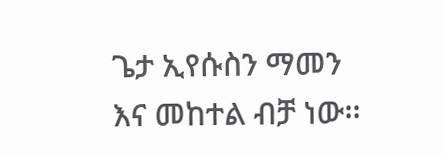ጌታ ኢየሱስን ማመን እና መከተል ብቻ ነው፡፡